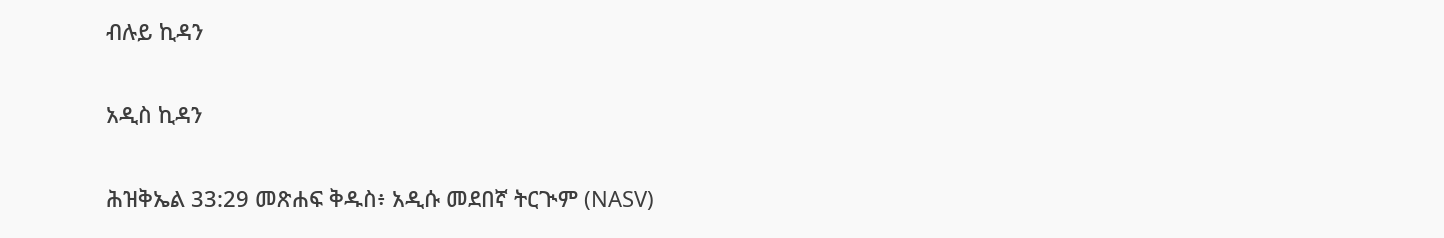ብሉይ ኪዳን

አዲስ ኪዳን

ሕዝቅኤል 33:29 መጽሐፍ ቅዱስ፥ አዲሱ መደበኛ ትርጒም (NASV)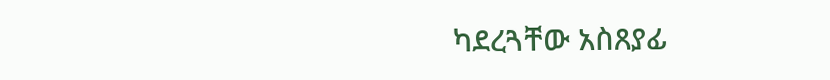ካደረጓቸው አስጸያፊ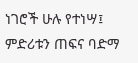ነገሮች ሁሉ የተነሣ፤ ምድሪቱን ጠፍና ባድማ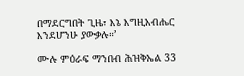በማደርግበት ጊዜ፣ እኔ እግዚአብሔር እንደሆንሁ ያውቃሉ።’

ሙሉ ምዕራፍ ማንበብ ሕዝቅኤል 33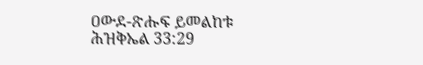ዐውደ-ጽሑፍ ይመልከቱ ሕዝቅኤል 33:29